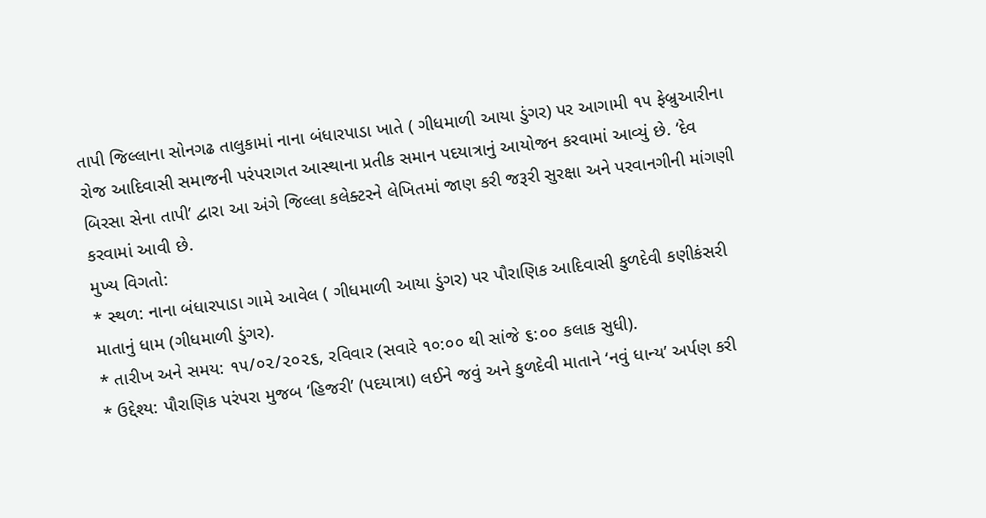તાપી જિલ્લાના સોનગઢ તાલુકામાં નાના બંધારપાડા ખાતે ( ગીધમાળી આયા ડુંગર) પર આગામી ૧૫ ફેબ્રુઆરીના રોજ આદિવાસી સમાજની પરંપરાગત આસ્થાના પ્રતીક સમાન પદયાત્રાનું આયોજન કરવામાં આવ્યું છે. ‘દેવ બિરસા સેના તાપી’ દ્વારા આ અંગે જિલ્લા કલેક્ટરને લેખિતમાં જાણ કરી જરૂરી સુરક્ષા અને પરવાનગીની માંગણી કરવામાં આવી છે.
મુખ્ય વિગતો:
* સ્થળ: નાના બંધારપાડા ગામે આવેલ ( ગીધમાળી આયા ડુંગર) પર પૌરાણિક આદિવાસી કુળદેવી કણીકંસરી માતાનું ધામ (ગીધમાળી ડુંગર).
* તારીખ અને સમય: ૧૫/૦૨/૨૦૨૬, રવિવાર (સવારે ૧૦:૦૦ થી સાંજે ૬:૦૦ કલાક સુધી).
* ઉદ્દેશ્ય: પૌરાણિક પરંપરા મુજબ ‘હિજરી’ (પદયાત્રા) લઈને જવું અને કુળદેવી માતાને ‘નવું ધાન્ય’ અર્પણ કરી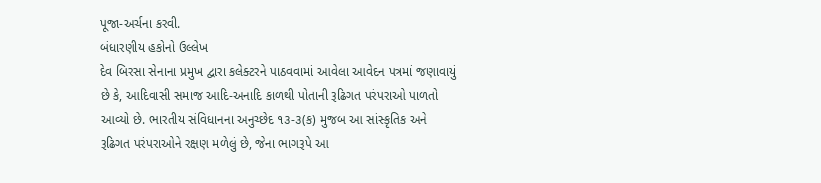પૂજા-અર્ચના કરવી.
બંધારણીય હકોનો ઉલ્લેખ
દેવ બિરસા સેનાના પ્રમુખ દ્વારા કલેક્ટરને પાઠવવામાં આવેલા આવેદન પત્રમાં જણાવાયું છે કે, આદિવાસી સમાજ આદિ-અનાદિ કાળથી પોતાની રૂઢિગત પરંપરાઓ પાળતો આવ્યો છે. ભારતીય સંવિધાનના અનુચ્છેદ ૧૩-૩(ક) મુજબ આ સાંસ્કૃતિક અને રૂઢિગત પરંપરાઓને રક્ષણ મળેલું છે, જેના ભાગરૂપે આ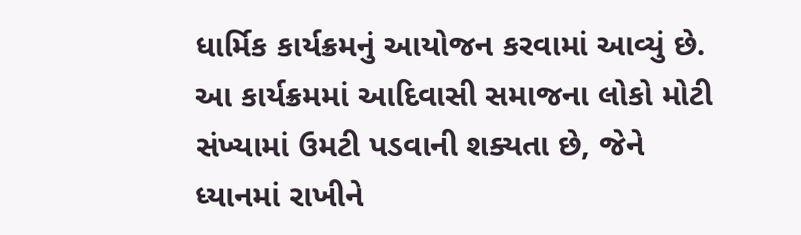ધાર્મિક કાર્યક્રમનું આયોજન કરવામાં આવ્યું છે.
આ કાર્યક્રમમાં આદિવાસી સમાજના લોકો મોટી સંખ્યામાં ઉમટી પડવાની શક્યતા છે, જેને ધ્યાનમાં રાખીને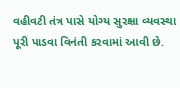વહીવટી તંત્ર પાસે યોગ્ય સુરક્ષા વ્યવસ્થા પૂરી પાડવા વિનંતી કરવામાં આવી છે.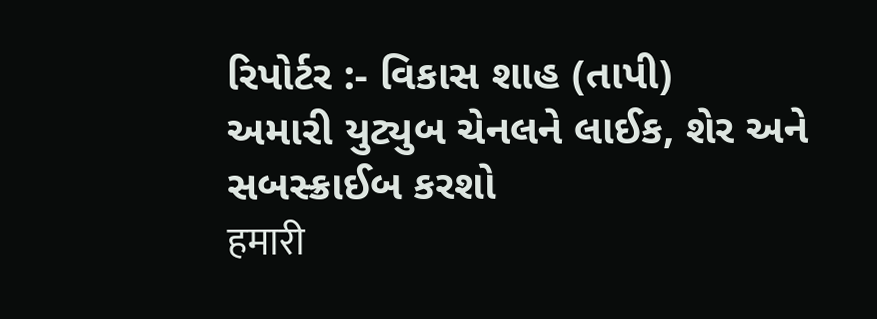રિપોર્ટર :- વિકાસ શાહ (તાપી)
અમારી યુટ્યુબ ચેનલને લાઈક, શેર અને સબસ્ક્રાઈબ કરશો
हमारी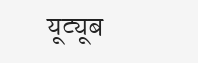यूट्यूब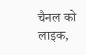चैनल को लाइक,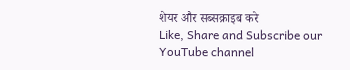शेयर और सब्सक्राइब करे
Like, Share and Subscribe our YouTube channel